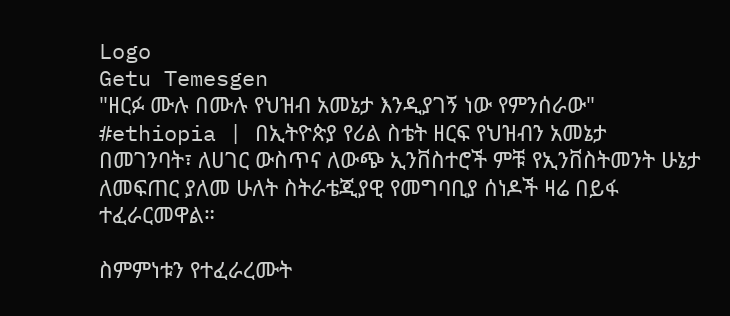Logo
Getu Temesgen
"ዘርፉ ሙሉ በሙሉ የህዝብ አመኔታ እንዲያገኝ ነው የምንሰራው"
#ethiopia | በኢትዮጵያ የሪል ስቴት ዘርፍ የህዝብን አመኔታ በመገንባት፣ ለሀገር ውስጥና ለውጭ ኢንቨስተሮች ምቹ የኢንቨስትመንት ሁኔታ ለመፍጠር ያለመ ሁለት ስትራቴጂያዊ የመግባቢያ ሰነዶች ዛሬ በይፋ ተፈራርመዋል።

ስምምነቱን የተፈራረሙት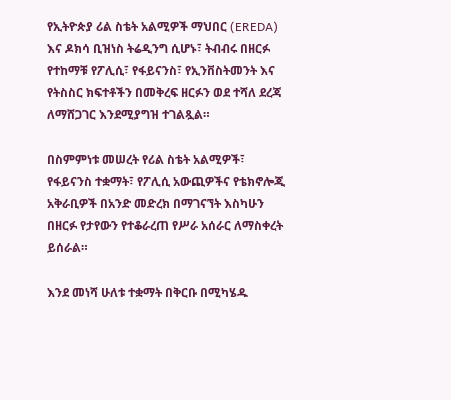የኢትዮጵያ ሪል ስቴት አልሚዎች ማህበር (EREDA) እና ዶክሳ ቢዝነስ ትሬዲንግ ሲሆኑ፣ ትብብሩ በዘርፉ የተከማቹ የፖሊሲ፣ የፋይናንስ፣ የኢንቨስትመንት እና የትስስር ክፍተቶችን በመቅረፍ ዘርፉን ወደ ተሻለ ደረጃ ለማሸጋገር እንደሚያግዝ ተገልጿል።

በስምምነቱ መሠረት የሪል ስቴት አልሚዎች፣ የፋይናንስ ተቋማት፣ የፖሊሲ አውጪዎችና የቴክኖሎጂ አቅራቢዎች በአንድ መድረክ በማገናኘት እስካሁን በዘርፉ የታየውን የተቆራረጠ የሥራ አሰራር ለማስቀረት ይሰራል።

እንደ መነሻ ሁለቱ ተቋማት በቅርቡ በሚካሄዱ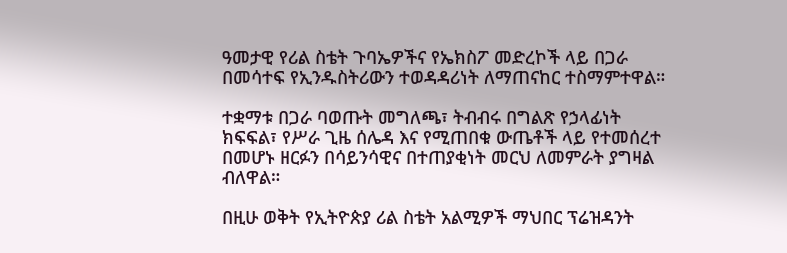ዓመታዊ የሪል ስቴት ጉባኤዎችና የኤክስፖ መድረኮች ላይ በጋራ በመሳተፍ የኢንዱስትሪውን ተወዳዳሪነት ለማጠናከር ተስማምተዋል።

ተቋማቱ በጋራ ባወጡት መግለጫ፣ ትብብሩ በግልጽ የኃላፊነት ክፍፍል፣ የሥራ ጊዜ ሰሌዳ እና የሚጠበቁ ውጤቶች ላይ የተመሰረተ በመሆኑ ዘርፉን በሳይንሳዊና በተጠያቂነት መርህ ለመምራት ያግዛል ብለዋል።

በዚሁ ወቅት የኢትዮጵያ ሪል ስቴት አልሚዎች ማህበር ፕሬዝዳንት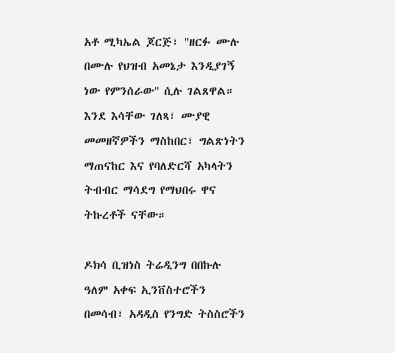አቶ ሚካኤል ጆርጅ፣ "ዘርፉ ሙሉ በሙሉ የህዝብ አመኔታ እንዲያገኝ ነው የምንሰራው" ሲሉ ገልጸዋል። እንደ እሳቸው ገለጻ፣ ሙያዊ መመዘኛዎችን ማስከበር፣ ግልጽነትን ማጠናከር እና የባለድርሻ አካላትን ትብብር ማሳደግ የማህበሩ ዋና ትኩረቶች ናቸው።

ዶክሳ ቢዝነስ ትሬዲንግ በበኩሉ ዓለም አቀፍ ኢንቨስተሮችን በመሳብ፣ አዳዲስ የንግድ ትስስሮችን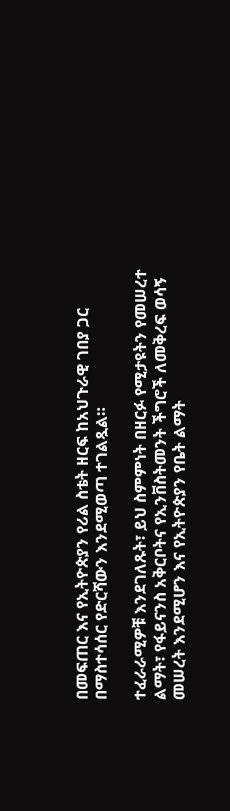በመፍጠር እና የኢትዮጵያን የሪል ስቴት ዘርፍ ከአህጉራዊ ገበያ ጋር በማስተሳሰር የድርሻውን እንደሚወጣ ተገልጿል።

ተፈራራሚዎቹ እንደገለጹት፣ ይህ ስምምነት በዘርፉ የሚታዩትን የመሠረተ ልማት፣ የፋይናንስ አቅርቦትና የኢንቨስትመንት ችግሮች ለመቅረፍ ወሳኝ መሠረት እንደሚሆን እና የኢትዮጵያን የቤት ልማት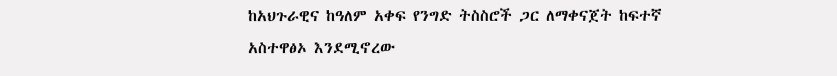ከአህጉራዊና ከዓለም አቀፍ የንግድ ትስስሮች ጋር ለማቀናጀት ከፍተኛ አስተዋፅኦ እንደሚኖረው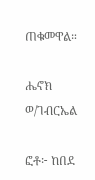ጠቁመዋል።

ሔኖክ ወ/ገብርኤል

ፎቶ፦ ከበደ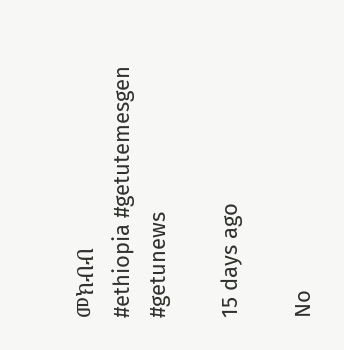መክብብ
#ethiopia #getutemesgen #getunews

15 days ago

No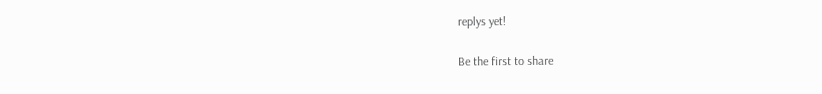replys yet!

Be the first to share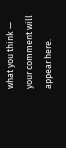what you think — your comment will appear here.